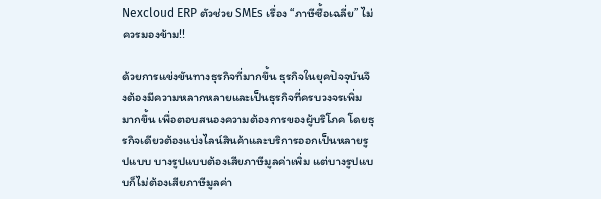Nexcloud ERP ตัวช่วย SMEs เรื่อง “ภาษีซื้อเฉลี่ย” ไม่ควรมองข้าม!!

ด้วยการแข่งขันทางธุรกิจที่มากขึ้น ธุรกิจในยุคปัจจุบันจึงต้องมีความหลากหลายและเป็นธุรกิจที่ครบวงจรเพิ่มมากขึ้น เพื่อตอบสนองความต้องการของผู้บริโภค โดยธุรกิจเดียวต้องแบ่งไลน์สินค้าและบริการออกเป็นหลายรูปแบบ บางรูปแบบต้องเสียภาษีมูลค่าเพิ่ม แต่บางรูปแบบก็ไม่ต้องเสียภาษีมูลค่า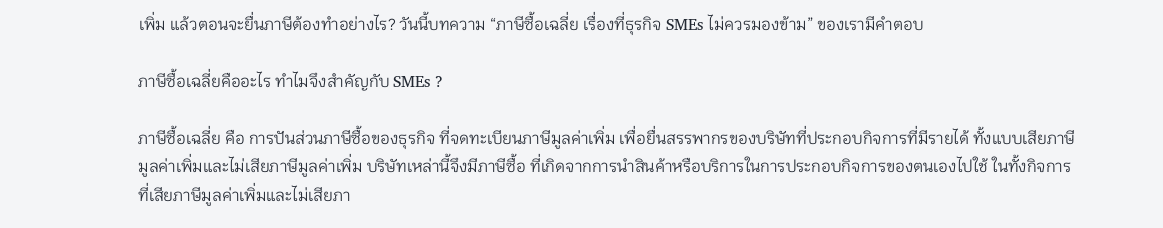เพิ่ม แล้วตอนจะยื่นภาษีต้องทำอย่างไร? วันนี้บทความ “ภาษีซื้อเฉลี่ย เรื่องที่ธุรกิจ SMEs ไม่ควรมองข้าม” ของเรามีคำตอบ

ภาษีซื้อเฉลี่ยคืออะไร ทำไมจึงสำคัญกับ SMEs ?

ภาษีซื้อเฉลี่ย คือ การปันส่วนภาษีซื้อของธุรกิจ ที่จดทะเบียนภาษีมูลค่าเพิ่ม เพื่อยื่นสรรพากรของบริษัทที่ประกอบกิจการที่มีรายได้ ทั้งแบบเสียภาษีมูลค่าเพิ่มและไม่เสียภาษีมูลค่าเพิ่ม บริษัทเหล่านี้จึงมีภาษีซื้อ ที่เกิดจากการนำสินค้าหรือบริการในการประกอบกิจการของตนเองไปใช้ ในทั้งกิจการ ที่เสียภาษีมูลค่าเพิ่มและไม่เสียภา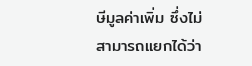ษีมูลค่าเพิ่ม ซึ่งไม่สามารถแยกได้ว่า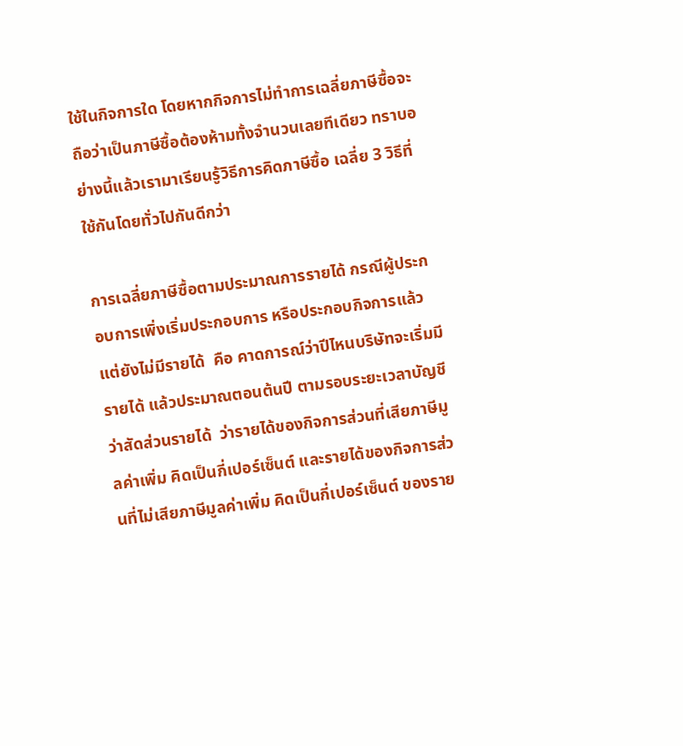ใช้ในกิจการใด โดยหากกิจการไม่ทำการเฉลี่ยภาษีซื้อจะถือว่าเป็นภาษีซื้อต้องห้ามทั้งจำนวนเลยทีเดียว ทราบอย่างนี้แล้วเรามาเรียนรู้วิธีการคิดภาษีซื้อ เฉลี่ย 3 วิธีที่ใช้กันโดยทั่วไปกันดีกว่า

การเฉลี่ยภาษีซื้อตามประมาณการรายได้ กรณีผู้ประกอบการเพิ่งเริ่มประกอบการ หรือประกอบกิจการแล้วแต่ยังไม่มีรายได้  คือ คาดการณ์ว่าปีไหนบริษัทจะเริ่มมีรายได้ แล้วประมาณตอนต้นปี ตามรอบระยะเวลาบัญชีว่าสัดส่วนรายได้  ว่ารายได้ของกิจการส่วนที่เสียภาษีมูลค่าเพิ่ม คิดเป็นกี่เปอร์เซ็นต์ และรายได้ของกิจการส่วนที่ไม่เสียภาษีมูลค่าเพิ่ม คิดเป็นกี่เปอร์เซ็นต์ ของราย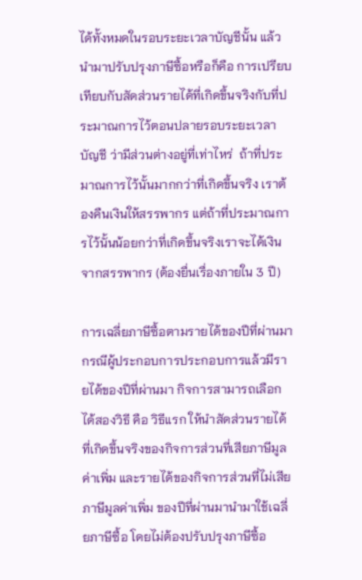ได้ทั้งหมดในรอบระยะเวลาบัญชีนั้น แล้วนำมาปรับปรุงภาษีซื้อหรือก็คือ การเปรียบเทียบกับสัดส่วนรายได้ที่เกิดขึ้นจริงกับที่ประมาณการไว้ตอนปลายรอบระยะเวลาบัญชี ว่ามีส่วนต่างอยู่ที่เท่าไหร่  ถ้าที่ประมาณการไว้นั้นมากกว่าที่เกิดขึ้นจริง เราต้องคืนเงินให้สรรพากร แต่ถ้าที่ประมาณการไว้นั้นน้อยกว่าที่เกิดขึ้นจริงเราจะได้เงินจากสรรพากร (ต้องยื่นเรื่องภายใน 3 ปี)

การเฉลี่ยภาษีซื้อตามรายได้ของปีที่ผ่านมา กรณีผู้ประกอบการประกอบการแล้วมีรายได้ของปีที่ผ่านมา กิจการสามารถเลือกได้สองวิธี คือ วิธีแรก ให้นำสัดส่วนรายได้ที่เกิดขึ้นจริงของกิจการส่วนที่เสียภาษีมูลค่าเพิ่ม และรายได้ของกิจการส่วนที่ไม่เสียภาษีมูลค่าเพิ่ม ของปีที่ผ่านมานำมาใช้เฉลี่ยภาษีซื้อ โดยไม่ต้องปรับปรุงภาษีซื้อ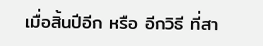เมื่อสิ้นปีอีก หรือ อีกวิธี ที่สา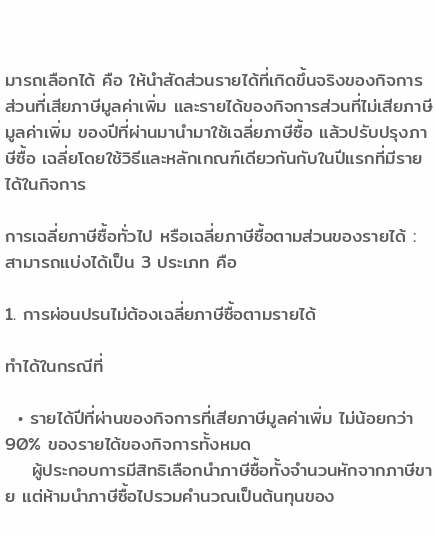มารถเลือกได้ คือ ให้นำสัดส่วนรายได้ที่เกิดขึ้นจริงของกิจการส่วนที่เสียภาษีมูลค่าเพิ่ม และรายได้ของกิจการส่วนที่ไม่เสียภาษีมูลค่าเพิ่ม ของปีที่ผ่านมานำมาใช้เฉลี่ยภาษีซื้อ แล้วปรับปรุงภาษีซื้อ เฉลี่ยโดยใช้วิธีและหลักเกณฑ์เดียวกันกับในปีแรกที่มีรายได้ในกิจการ

การเฉลี่ยภาษีซื้อทั่วไป หรือเฉลี่ยภาษีซื้อตามส่วนของรายได้ : สามารถแบ่งได้เป็น 3 ประเภท คือ

1. การผ่อนปรนไม่ต้องเฉลี่ยภาษีซื้อตามรายได้

ทำได้ในกรณีที่

  • รายได้ปีที่ผ่านของกิจการที่เสียภาษีมูลค่าเพิ่ม ไม่น้อยกว่า 90% ของรายได้ของกิจการทั้งหมด
    ผู้ประกอบการมีสิทธิเลือกนำภาษีซื้อทั้งจำนวนหักจากภาษีขาย แต่ห้ามนำภาษีซื้อไปรวมคำนวณเป็นต้นทุนของ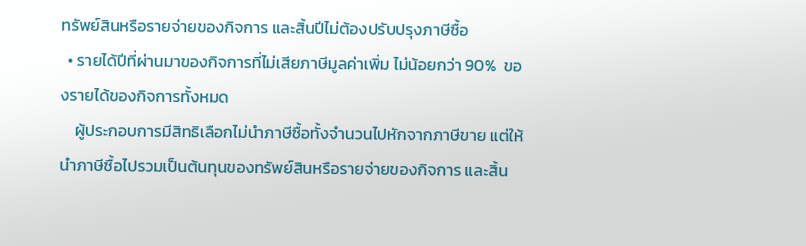ทรัพย์สินหรือรายจ่ายของกิจการ และสิ้นปีไม่ต้องปรับปรุงภาษีซื้อ
  • รายได้ปีที่ผ่านมาของกิจการที่ไม่เสียภาษีมูลค่าเพิ่ม ไม่น้อยกว่า 90%  ของรายได้ของกิจการทั้งหมด
    ผู้ประกอบการมีสิทธิเลือกไม่นำภาษีซื้อทั้งจำนวนไปหักจากภาษีขาย แต่ให้นำภาษีซื้อไปรวมเป็นต้นทุนของทรัพย์สินหรือรายจ่ายของกิจการ และสิ้น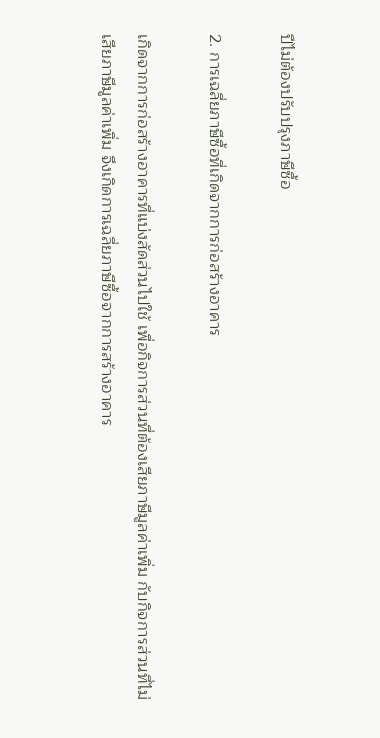ปีไม่ต้องปรับปรุงภาษีซื้อ

2. การเฉลี่ยภาษีซื้อที่เกิดจากการก่อสร้างอาคาร

เกิดจากการก่อสร้างอาคารที่แบ่งสัดส่วนไปใช้ เพื่อกิจการส่วนที่ต้องเสียภาษีมูลค่าเพิ่ม กับกิจการส่วนที่ไม่เสียภาษีมูลค่าเพิ่ม จึงเกิดการเฉลี่ยภาษีซื้อจากการสร้างอาคาร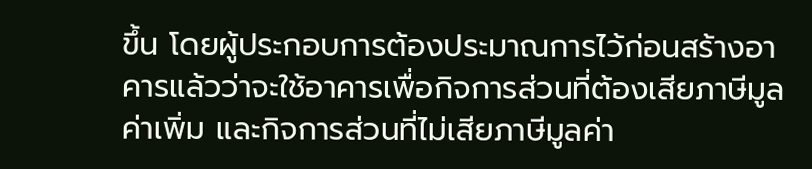ขึ้น โดยผู้ประกอบการต้องประมาณการไว้ก่อนสร้างอาคารแล้วว่าจะใช้อาคารเพื่อกิจการส่วนที่ต้องเสียภาษีมูลค่าเพิ่ม และกิจการส่วนที่ไม่เสียภาษีมูลค่า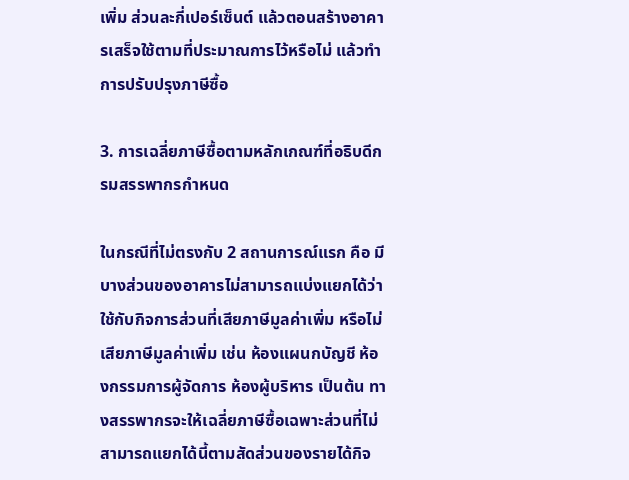เพิ่ม ส่วนละกี่เปอร์เซ็นต์ แล้วตอนสร้างอาคารเสร็จใช้ตามที่ประมาณการไว้หรือไม่ แล้วทำการปรับปรุงภาษีซื้อ

3. การเฉลี่ยภาษีซื้อตามหลักเกณฑ์ที่อธิบดีกรมสรรพากรกำหนด

ในกรณีที่ไม่ตรงกับ 2 สถานการณ์แรก คือ มีบางส่วนของอาคารไม่สามารถแบ่งแยกได้ว่าใช้กับกิจการส่วนที่เสียภาษีมูลค่าเพิ่ม หรือไม่เสียภาษีมูลค่าเพิ่ม เช่น ห้องแผนกบัญชี ห้องกรรมการผู้จัดการ ห้องผู้บริหาร เป็นต้น ทางสรรพากรจะให้เฉลี่ยภาษีซื้อเฉพาะส่วนที่ไม่สามารถแยกได้นี้ตามสัดส่วนของรายได้กิจ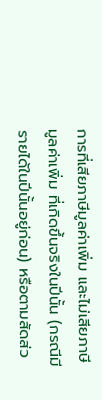การที่เสียภาษีมูลค่าเพิ่ม และไม่เสียภาษีมูลค่าเพิ่ม ที่เกิดขึ้นจริงในปีนั้น (กรณีมีรายได้ในปีนั้นอยู่ก่อน) หรือตามสัดส่ว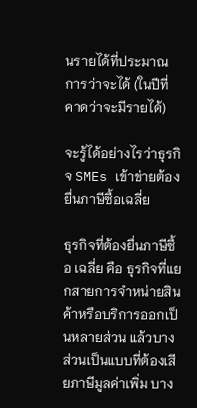นรายได้ที่ประมาณการว่าจะได้ (ในปีที่คาดว่าจะมีรายได้)

จะรู้ได้อย่างไรว่าธุรกิจ SMEs เข้าข่ายต้องยื่นภาษีซื้อเฉลี่ย

ธุรกิจที่ต้องยื่นภาษีซื้อ เฉลี่ย คือ ธุรกิจที่แยกสายการจำหน่ายสินค้าหรือบริการออกเป็นหลายส่วน แล้วบางส่วนเป็นแบบที่ต้องเสียภาษีมูลค่าเพิ่ม บาง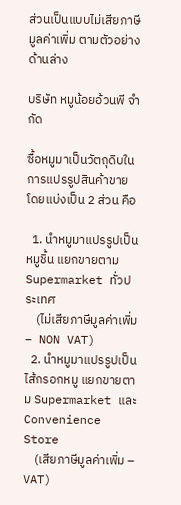ส่วนเป็นแบบไม่เสียภาษีมูลค่าเพิ่ม ตามตัวอย่างด้านล่าง

บริษัท หมูน้อยอ้วนพี จำกัด

ซื้อหมูมาเป็นวัตถุดิบในการแปรรูปสินค้าขาย โดยแบ่งเป็น 2 ส่วน คือ

  1. นำหมูมาแปรรูปเป็น หมูชิ้น แยกขายตาม Supermarket ทั่วประเทศ
    (ไม่เสียภาษีมูลค่าเพิ่ม – NON VAT)
  2. นำหมูมาแปรรูปเป็น ไส้กรอกหมู แยกขายตาม Supermarket และ Convenience Store
    (เสียภาษีมูลค่าเพิ่ม – VAT)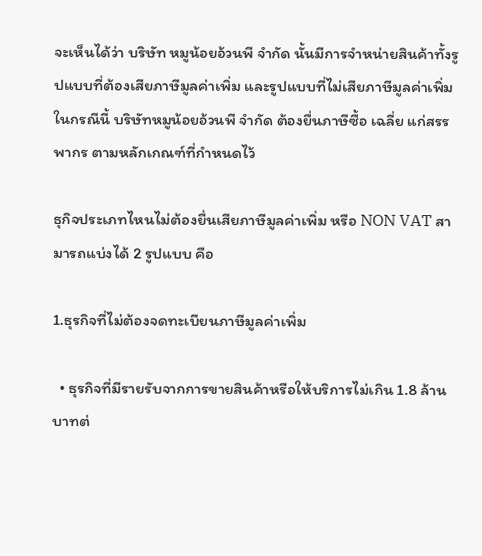จะเห็นได้ว่า บริษัท หมูน้อยอ้วนพี จำกัด นั้นมีการจำหน่ายสินค้าทั้งรูปแบบที่ต้องเสียภาษีมูลค่าเพิ่ม และรูปแบบที่ไม่เสียภาษีมูลค่าเพิ่ม ในกรณีนี้ บริษัทหมูน้อยอ้วนพี จำกัด ต้องยื่นภาษีซื้อ เฉลี่ย แก่สรรพากร ตามหลักเกณฑ์ที่กำหนดไว้

ธุกิจประเภทไหนไม่ต้องยื่นเสียภาษีมูลค่าเพิ่ม หรือ NON VAT สามารถแบ่งได้ 2 รูปแบบ คือ

1.ธุรกิจที่ไม่ต้องจดทะเบียนภาษีมูลค่าเพิ่ม

  • ธุรกิจที่มีรายรับจากการขายสินค้าหรือให้บริการไม่เกิน 1.8 ล้านบาทต่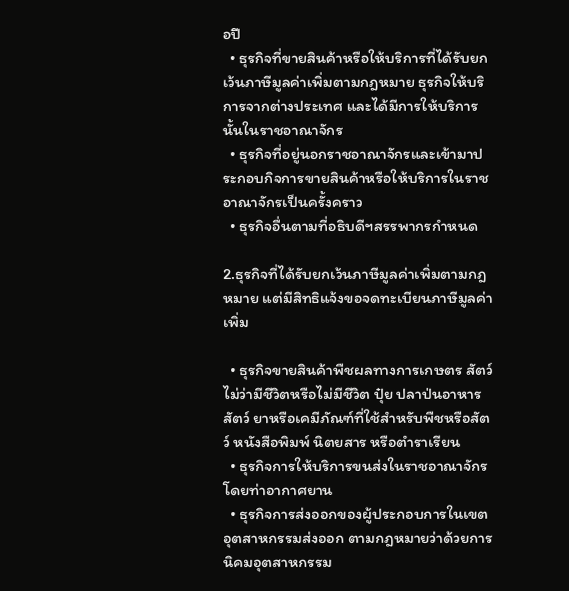อปี
  • ธุรกิจที่ขายสินค้าหรือให้บริการที่ได้รับยกเว้นภาษีมูลค่าเพิ่มตามกฎหมาย ธุรกิจให้บริการจากต่างประเทศ และได้มีการให้บริการนั้นในราชอาณาจักร
  • ธุรกิจที่อยู่นอกราชอาณาจักรและเข้ามาประกอบกิจการขายสินค้าหรือให้บริการในราชอาณาจักรเป็นครั้งคราว
  • ธุรกิจอื่นตามที่อธิบดีฯสรรพากรกำหนด

2.ธุรกิจที่ได้รับยกเว้นภาษีมูลค่าเพิ่มตามกฎหมาย แต่มีสิทธิแจ้งขอจดทะเบียนภาษีมูลค่าเพิ่ม

  • ธุรกิจขายสินค้าพืชผลทางการเกษตร สัตว์ ไม่ว่ามีชีวิตหรือไม่มีชีวิต ปุ๋ย ปลาป่นอาหารสัตว์ ยาหรือเคมีภัณฑ์ที่ใช้สำหรับพืชหรือสัตว์ หนังสือพิมพ์ นิตยสาร หรือตำราเรียน
  • ธุรกิจการให้บริการขนส่งในราชอาณาจักรโดยท่าอากาศยาน
  • ธุรกิจการส่งออกของผู้ประกอบการในเขตอุตสาหกรรมส่งออก ตามกฎหมายว่าด้วยการนิคมอุตสาหกรรม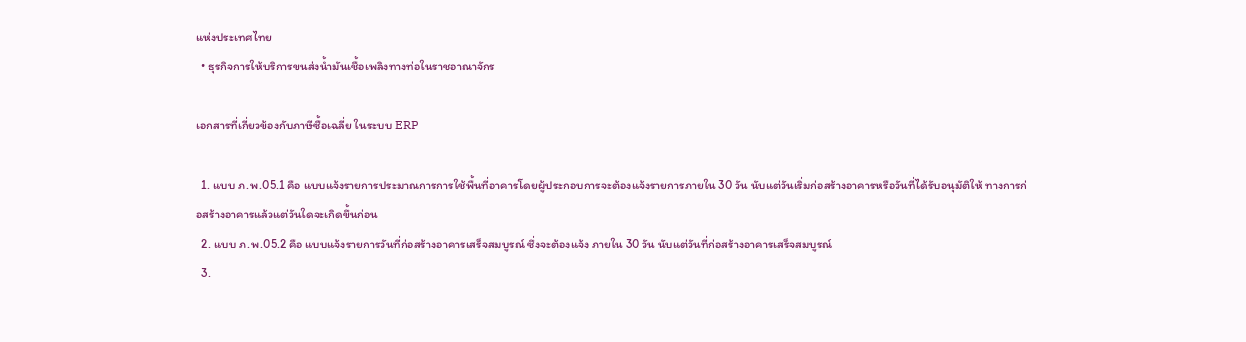แห่งประเทศไทย
  • ธุรกิจการให้บริการขนส่งน้ำมันเชื้อเพลิงทางท่อในราชอาณาจักร

เอกสารที่เกี่ยวข้องกับภาษีซื้อเฉลี่ย ในระบบ ERP

  1. แบบ ภ.พ.05.1 คือ แบบแจ้งรายการประมาณการการใช้พื้นที่อาคารโดยผู้ประกอบการจะต้องแจ้งรายการภายใน 30 วัน นับแต่วันเริ่มก่อสร้างอาคารหรือวันที่ได้รับอนุมัติให้ ทางการก่อสร้างอาคารแล้วแต่วันใดจะเกิดขึ้นก่อน
  2. แบบ ภ.พ.05.2 คือ แบบแจ้งรายการวันที่ก่อสร้างอาคารเสร็จสมบูรณ์ ซึ่งจะต้องแจ้ง ภายใน 30 วัน นับแต่วันที่ก่อสร้างอาคารเสร็จสมบูรณ์
  3.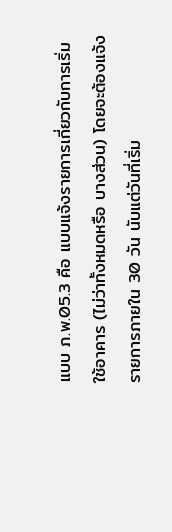แบบ ภ.พ.05.3 คือ แบบแจ้งรายการเกี่ยวกับการเริ่มใช้อาคาร (ไม่ว่าทั้งหมดหรือ บางส่วน) โดยจะต้องแจ้งรายการภายใน 30 วัน นับแต่วันที่เริ่ม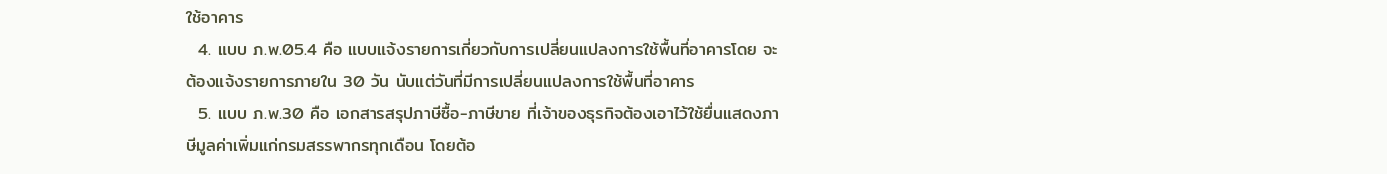ใช้อาคาร
  4. แบบ ภ.พ.05.4 คือ แบบแจ้งรายการเกี่ยวกับการเปลี่ยนแปลงการใช้พื้นที่อาคารโดย จะต้องแจ้งรายการภายใน 30 วัน นับแต่วันที่มีการเปลี่ยนแปลงการใช้พื้นที่อาคาร
  5. แบบ ภ.พ.30 คือ เอกสารสรุปภาษีซื้อ-ภาษีขาย ที่เจ้าของธุรกิจต้องเอาไว้ใช้ยื่นแสดงภาษีมูลค่าเพิ่มแก่กรมสรรพากรทุกเดือน โดยต้อ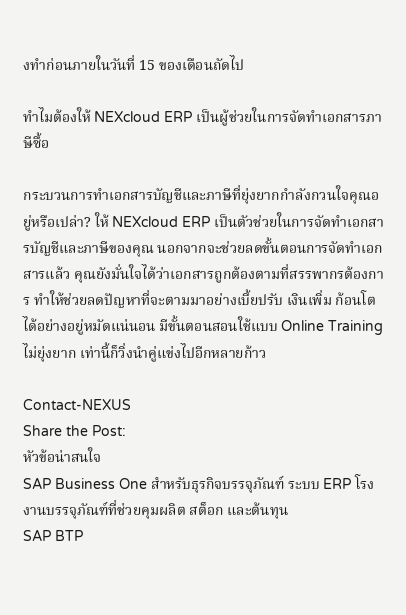งทำก่อนภายในวันที่ 15 ของเดือนถัดไป

ทำไมต้องให้ NEXcloud ERP เป็นผู้ช่วยในการจัดทำเอกสารภาษีซื้อ

กระบวนการทำเอกสารบัญชีและภาษีที่ยุ่งยากกำลังกวนใจคุณอยู่หรือเปล่า? ให้ NEXcloud ERP เป็นตัวช่วยในการจัดทำเอกสารบัญชีและภาษีของคุณ นอกจากจะช่วยลดขั้นตอนการจัดทำเอกสารแล้ว คุณยังมั่นใจได้ว่าเอกสารถูกต้องตามที่สรรพากรต้องการ ทำให้ช่วยลดปัญหาที่จะตามมาอย่างเบี้ยปรับ เงินเพิ่ม ก้อนโตได้อย่างอยู่หมัดแน่นอน มีขั้นตอนสอนใช้แบบ Online Training ไม่ยุ่งยาก เท่านี้ก็วิ่งนำคู่แข่งไปอีกหลายก้าว

Contact-NEXUS
Share the Post:
หัวข้อน่าสนใจ
SAP Business One สำหรับธุรกิจบรรจุภัณฑ์ ระบบ ERP โรงงานบรรจุภัณฑ์ที่ช่วยคุมผลิต สต็อก และต้นทุน
SAP BTP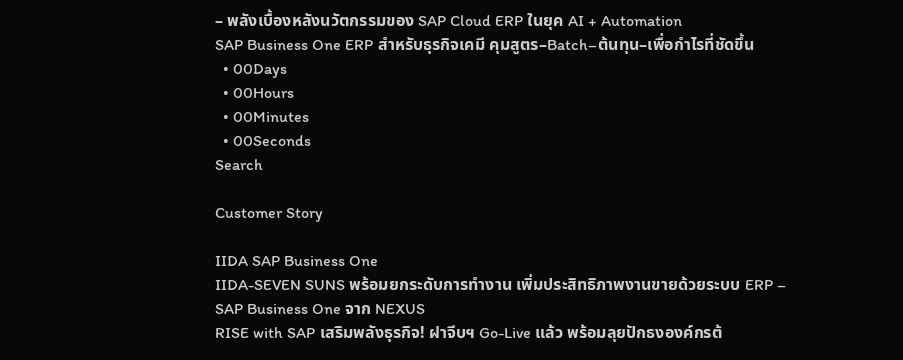– พลังเบื้องหลังนวัตกรรมของ SAP Cloud ERP ในยุค AI + Automation
SAP Business One ERP สำหรับธุรกิจเคมี คุมสูตร–Batch–ต้นทุน–เพื่อกำไรที่ชัดขึ้น
  • 00Days
  • 00Hours
  • 00Minutes
  • 00Seconds
Search

Customer Story

IIDA SAP Business One
IIDA-SEVEN SUNS พร้อมยกระดับการทำงาน เพิ่มประสิทธิภาพงานขายด้วยระบบ ERP – SAP Business One จาก NEXUS
RISE with SAP เสริมพลังธุรกิจ! ฝาจีบฯ Go-Live แล้ว พร้อมลุยปักธงองค์กรต้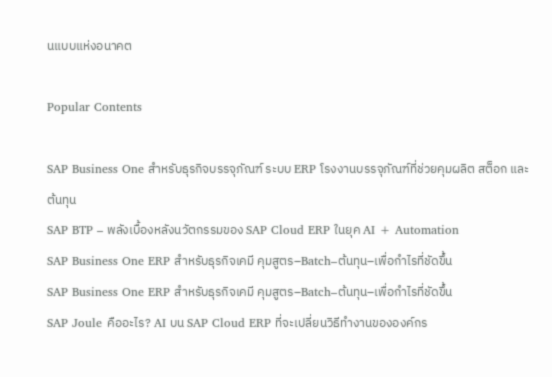นแบบแห่งอนาคต

Popular Contents

SAP Business One สำหรับธุรกิจบรรจุภัณฑ์ ระบบ ERP โรงงานบรรจุภัณฑ์ที่ช่วยคุมผลิต สต็อก และต้นทุน
SAP BTP – พลังเบื้องหลังนวัตกรรมของ SAP Cloud ERP ในยุค AI + Automation
SAP Business One ERP สำหรับธุรกิจเคมี คุมสูตร–Batch–ต้นทุน–เพื่อกำไรที่ชัดขึ้น
SAP Business One ERP สำหรับธุรกิจเคมี คุมสูตร–Batch–ต้นทุน–เพื่อกำไรที่ชัดขึ้น
SAP Joule คืออะไร? AI บน SAP Cloud ERP ที่จะเปลี่ยนวิธีทำงานขององค์กร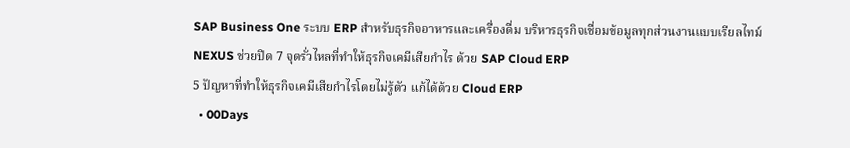SAP Business One ระบบ ERP สำหรับธุรกิจอาหารและเครื่องดื่ม บริหารธุรกิจเชื่อมข้อมูลทุกส่วนงานแบบเรียลไทม์
NEXUS ช่วยปิด 7 จุดรั่วไหลที่ทำให้ธุรกิจเคมีเสียกำไร ด้วย SAP Cloud ERP
5 ปัญหาที่ทำให้ธุรกิจเคมีเสียกำไรโดยไม่รู้ตัว แก้ได้ด้วย Cloud ERP
  • 00Days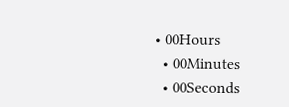• 00Hours
  • 00Minutes
  • 00Seconds